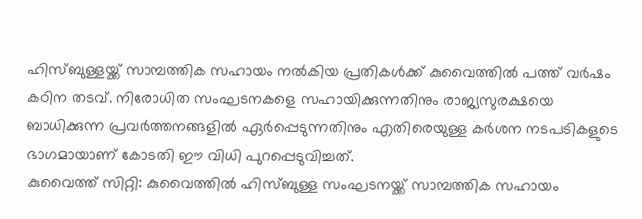ഹിസ്ബുള്ളയ്ക്ക് സാമ്പത്തിക സഹായം നൽകിയ പ്രതികൾക്ക് കുവൈത്തിൽ പത്ത് വർഷം കഠിന തടവ്. നിരോധിത സംഘടനകളെ സഹായിക്കുന്നതിനും രാജ്യസുരക്ഷയെ ബാധിക്കുന്ന പ്രവർത്തനങ്ങളിൽ ഏർപ്പെടുന്നതിനും എതിരെയുള്ള കർശന നടപടികളുടെ ഭാഗമായാണ് കോടതി ഈ വിധി പുറപ്പെടുവിച്ചത്.
കുവൈത്ത് സിറ്റി: കുവൈത്തിൽ ഹിസ്ബുള്ള സംഘടനയ്ക്ക് സാമ്പത്തിക സഹായം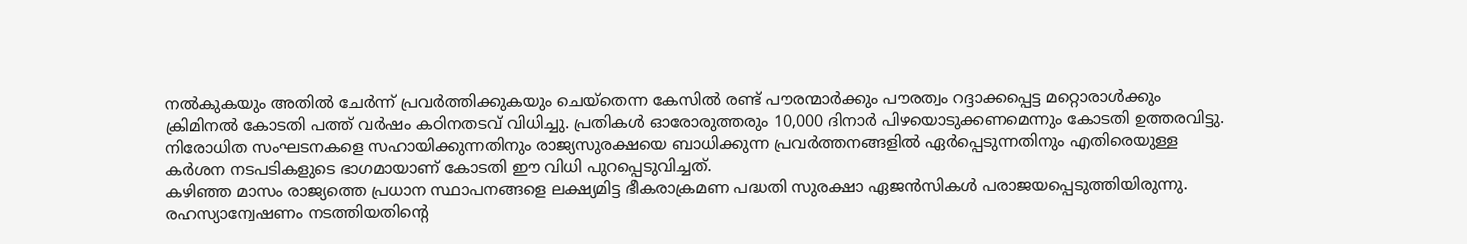നൽകുകയും അതിൽ ചേർന്ന് പ്രവർത്തിക്കുകയും ചെയ്തെന്ന കേസിൽ രണ്ട് പൗരന്മാർക്കും പൗരത്വം റദ്ദാക്കപ്പെട്ട മറ്റൊരാൾക്കും ക്രിമിനൽ കോടതി പത്ത് വർഷം കഠിനതടവ് വിധിച്ചു. പ്രതികൾ ഓരോരുത്തരും 10,000 ദിനാർ പിഴയൊടുക്കണമെന്നും കോടതി ഉത്തരവിട്ടു. നിരോധിത സംഘടനകളെ സഹായിക്കുന്നതിനും രാജ്യസുരക്ഷയെ ബാധിക്കുന്ന പ്രവർത്തനങ്ങളിൽ ഏർപ്പെടുന്നതിനും എതിരെയുള്ള കർശന നടപടികളുടെ ഭാഗമായാണ് കോടതി ഈ വിധി പുറപ്പെടുവിച്ചത്.
കഴിഞ്ഞ മാസം രാജ്യത്തെ പ്രധാന സ്ഥാപനങ്ങളെ ലക്ഷ്യമിട്ട ഭീകരാക്രമണ പദ്ധതി സുരക്ഷാ ഏജൻസികൾ പരാജയപ്പെടുത്തിയിരുന്നു. രഹസ്യാന്വേഷണം നടത്തിയതിന്റെ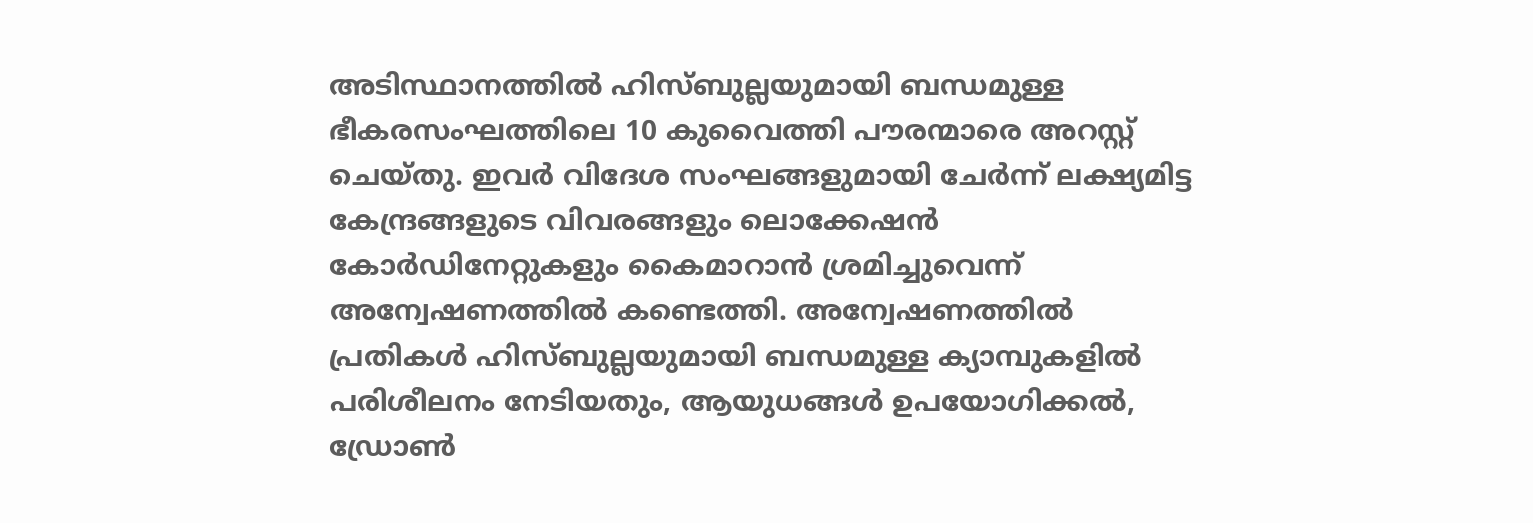അടിസ്ഥാനത്തിൽ ഹിസ്ബുല്ലയുമായി ബന്ധമുള്ള ഭീകരസംഘത്തിലെ 10 കുവൈത്തി പൗരന്മാരെ അറസ്റ്റ് ചെയ്തു. ഇവർ വിദേശ സംഘങ്ങളുമായി ചേർന്ന് ലക്ഷ്യമിട്ട കേന്ദ്രങ്ങളുടെ വിവരങ്ങളും ലൊക്കേഷൻ കോർഡിനേറ്റുകളും കൈമാറാൻ ശ്രമിച്ചുവെന്ന് അന്വേഷണത്തിൽ കണ്ടെത്തി. അന്വേഷണത്തിൽ പ്രതികൾ ഹിസ്ബുല്ലയുമായി ബന്ധമുള്ള ക്യാമ്പുകളിൽ പരിശീലനം നേടിയതും, ആയുധങ്ങൾ ഉപയോഗിക്കൽ, ഡ്രോൺ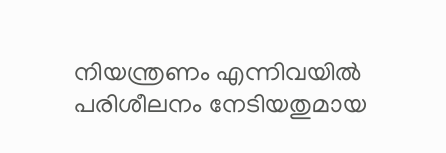നിയന്ത്രണം എന്നിവയിൽ പരിശീലനം നേടിയതുമായ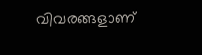വിവരങ്ങളാണ്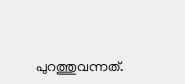പുറത്തുവന്നത്.